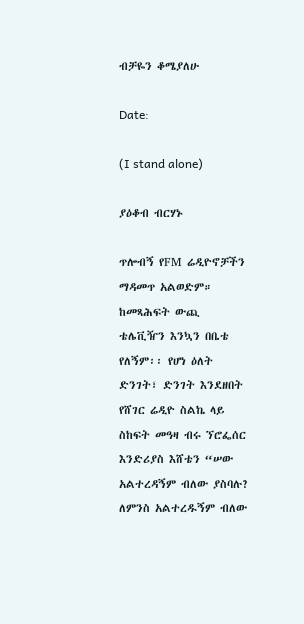ብቻዬን ቆሜያለሁ

Date:

(I stand alone)

ያዕቆብ ብርሃኑ

ጥሎብኝ የFM ሬዲዮኖቻችን ማዳመጥ አልወድም። ከመጻሕፍት ውጪ ቴሌቪዥን እንኳን በቤቴ የለኝም፡፡ የሆነ ዕለት ድንገት፣ ድንገት እንደዘበት የሸገር ሬዲዮ ስልኬ ላይ ስከፍት መዓዛ ብሩ ኘሮፌሰር እንድሪያስ እሸቴን “ሠው አልተረዳኝም ብለው ያስባሉ? ለምንስ አልተረዱኝም ብለው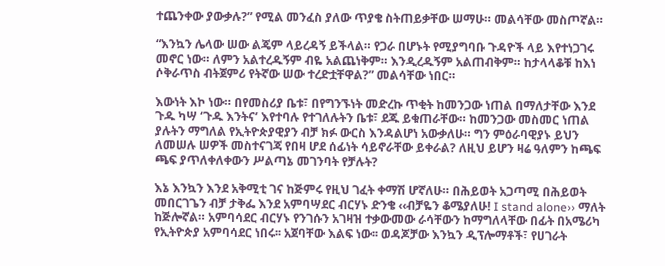ተጨንቀው ያውቃሉ?” የሚል መንፈስ ያለው ጥያቄ ስትጠይቃቸው ሠማሁ። መልሳቸው መስጦኛል።

“እንኳን ሌላው ሠው ልጄም ላይረዳኝ ይችላል። የጋራ በሆኑት የሚያግባቡ ጉዳዮች ላይ እየተነጋገሩ መኖር ነው። ለምን አልተረዱኝም ብዬ አልጨነቅም። እንዲረዱኝም አልጠብቅም። ከታላላቆቹ ከእነ ሶቅራጥስ ብትጀምሪ የትኛው ሠው ተረድቷቸዋል?” መልሳቸው ነበር።

እውነት እኮ ነው። በየመስሪያ ቤቱ፣ በየግንኙነት መድረኩ ጥቂት ከመንጋው ነጠል በማለታቸው እንደ ጉዱ ካሣ ‘ጉዱ እንትና’ እየተባሉ የተገለሉትን ቤቱ፣ ደጁ ይቁጠራቸው። ከመንጋው መስመር ነጠል ያሉትን ማግለል የኢትዮጵያዊያን ብቻ ክፉ ውርስ እንዳልሆነ አውቃለሁ። ግን ምዕራባዊያኑ ይህን ለመሠሉ ሠዎች መስተናገጃ የበዛ ሆደ ሰፊነት ሳይኖራቸው ይቀራል? ለዚህ ይሆን ዛሬ ዓለምን ከጫፍ ጫፍ ያጥለቀለቀውን ሥልጣኔ መገንባት የቻሉት?

እኔ እንኳን እንደ አቅሚቲ ገና ከጅምሩ የዚህ ገፈት ቀማሽ ሆኛለሁ። በሕይወት አጋጣሚ በሕይወት መበርገጌን ብቻ ታቅፌ እንደ አምባሣደር ብርሃኑ ድንቄ ‹‹ብቻዬን ቆሜያለሁ! I stand alone›› ማለት ከጅሎኛል። አምባሳደር ብርሃኑ የንገሱን አገዛዝ ተቃውመው ራሳቸውን ከማግለላቸው በፊት በአሜሪካ የኢትዮጵያ አምባሳደር ነበሩ፡፡ አጀባቸው እልፍ ነው፡፡ ወዳጆቻው እንኳን ዲፕሎማቶች፣ የሀገራት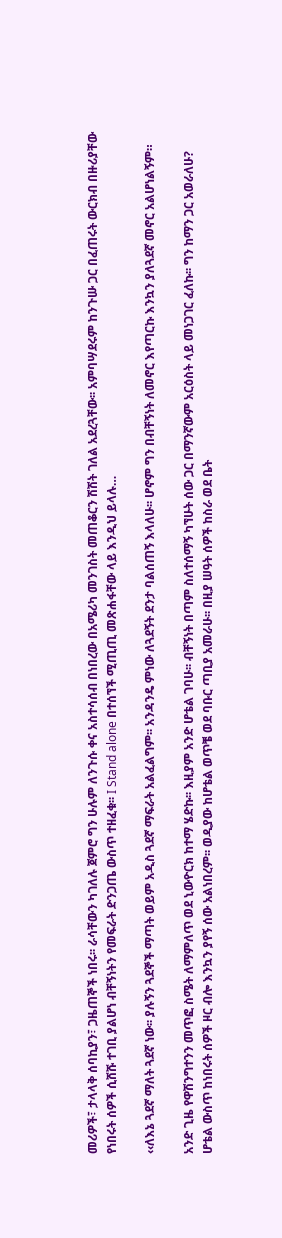መሪዎች፣ ታላላቅ ሰባኪያን፣ ጋዜጠኞች ነበሩ፡፡ ራሳቸውን ካገለሉ ጀምሮ ግን ሁሉም ለንጉሱ ቀና አስተሳሰብ በነበረው በአሜሪካ መንገስት መጠቆርን ሽሽት ገለል አደረጓቸው፡፡ አምባሣደሩም ከንጉሡ ጋር በፈጠሩት ውርክብ በዙሪያቸው የነበሩት ሰዎች ሲሸሹ ተገቢ ያልሆነ ብቸኝነትን የመፍራት ድንጋጤ ውስጥ ተዘፈቁ፡፡ I Stand alone በተሰኘች ሚጢጢ መጽሐፋቸው ላይ እንዲህ ይላሉ…

‹‹ለእኔ ጓደኛ ማለት ጓደኛ ነው፡፡ ያሉኝን ጓደኞች ማጣት ወይም አዲስ ጓደኛ ማፍራት አልፈልግም፡፡ አንዳንዴ ምነው ለጓደኝት ደንታ ባልሰጠኝ እላለሁ፡፡ ሆኖም ግን በብቸኝነት ለመኖር እየጣርኩ እንኳን ያለጓደኛ መኖር አልሆነልኝም።

አንድ ጊዜ የዋሽንግተንን መጥፎ ስሜት ለማምለጥ ወደ ኒውዮርክ ከተማ ሄድኩ፡፡ እዚያም አንድ ሆቴል ገባሁ፡፡ ብቸኝነት በጣም ስለተሰማኝ ካኘሁት ሰው ጋር በማንኛውም አርዕስት ላይ መነጋገር ፈለኩ፡፡ ግን ከማን ጋር አወራለሁ? ሆቴል ውስጥ ከነበሩት ሰዎች ዞር ብሎ እንኳን ያየኝ ሰው አልነበረም፡፡ ወዲያው ከሆቴል ወጥቼ ወደ ባቡር ጣቢያ አመራሁ፡፡ በዚያ ሠዓት ሰዎች ከስራ ወደ ቤት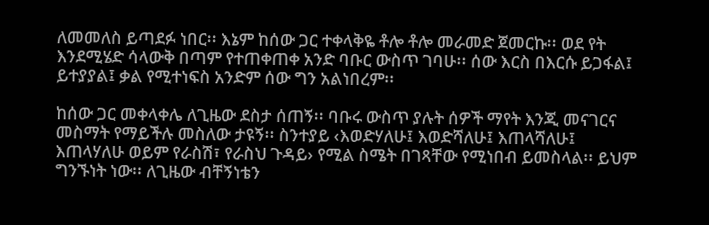ለመመለስ ይጣደፉ ነበር፡፡ እኔም ከሰው ጋር ተቀላቅዬ ቶሎ ቶሎ መራመድ ጀመርኩ፡፡ ወደ የት እንደሚሄድ ሳላውቅ በጣም የተጠቀጠቀ አንድ ባቡር ውስጥ ገባሁ፡፡ ሰው እርስ በእርሱ ይጋፋል፤ ይተያያል፤ ቃል የሚተነፍስ አንድም ሰው ግን አልነበረም፡፡

ከሰው ጋር መቀላቀሌ ለጊዜው ደስታ ሰጠኝ፡፡ ባቡሩ ውስጥ ያሉት ሰዎች ማየት እንጂ መናገርና መስማት የማይችሉ መስለው ታዩኝ፡፡ ስንተያይ ‹እወድሃለሁ፤ እወድሻለሁ፤ እጠላሻለሁ፤ እጠላሃለሁ ወይም የራስሽ፣ የራስህ ጉዳይ› የሚል ስሜት በገጻቸው የሚነበብ ይመስላል፡፡ ይህም ግንኙነት ነው፡፡ ለጊዜው ብቸኝነቴን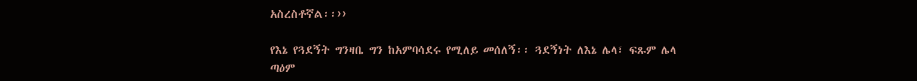አስረስቶኛል፡፡››

የእኔ የጓደኝት ግንዛቤ ግን ከአምባሳደሩ የሚለይ መሰለኝ፡፡ ጓደኝነት ለእኔ ሌላ፣ ፍጹም ሌላ ጣዕም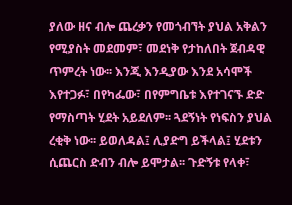ያለው ዘና ብሎ ጨረቃን የመጎብኘት ያህል አቅልን የሚያስት መደመም፣ መደነቅ የታከለበት ጀብዳዊ ጥምረት ነው፡፡ እንጂ እንዲያው እንደ አሳሞች እየተጋፉ፣ በየካፌው፣ በየምግቤቱ እየተገናኙ ድድ የማስጣት ሂደት አይደለም፡፡ ጓደኝነት የነፍስን ያህል ረቂቅ ነው፡፡ ይወለዳል፤ ሊያድግ ይችላል፤ ሂደቱን ሲጨርስ ድብን ብሎ ይሞታል፡፡ ጉድኝቱ የላቀ፣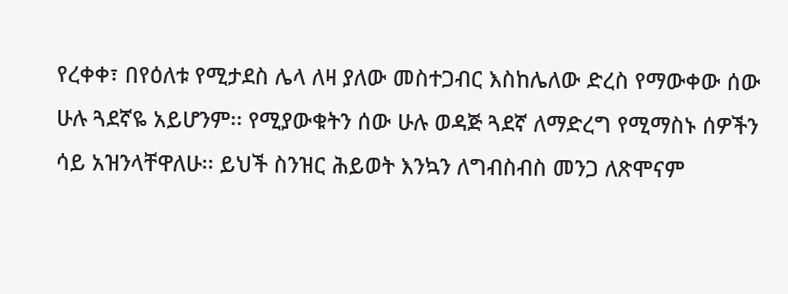የረቀቀ፣ በየዕለቱ የሚታደስ ሌላ ለዛ ያለው መስተጋብር እስከሌለው ድረስ የማውቀው ሰው ሁሉ ጓደኛዬ አይሆንም፡፡ የሚያውቁትን ሰው ሁሉ ወዳጅ ጓደኛ ለማድረግ የሚማስኑ ሰዎችን ሳይ አዝንላቸዋለሁ፡፡ ይህች ስንዝር ሕይወት እንኳን ለግብስብስ መንጋ ለጽሞናም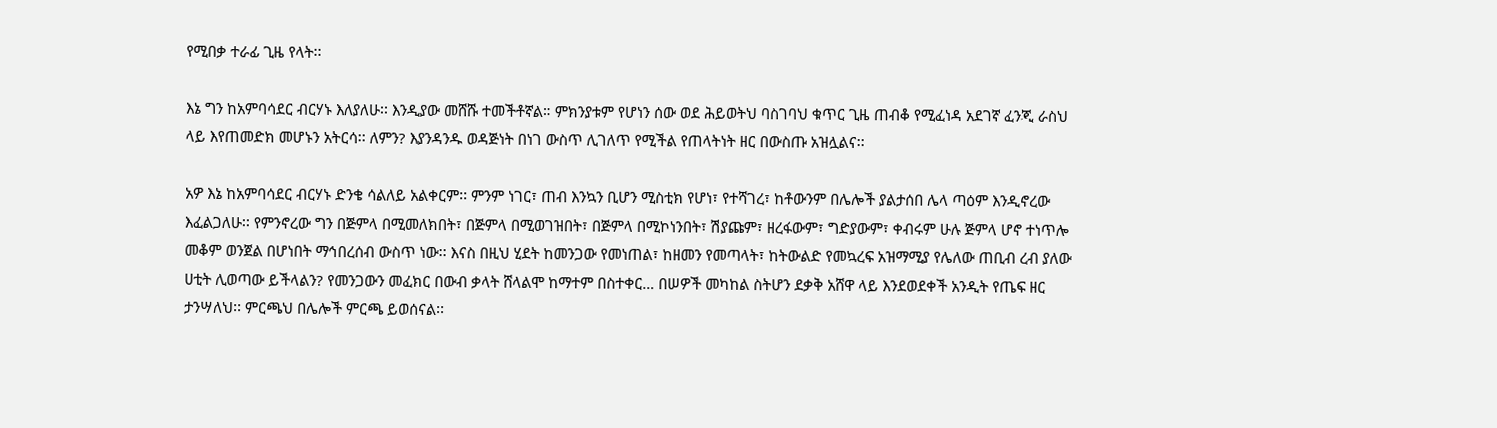የሚበቃ ተራፊ ጊዜ የላት፡፡

እኔ ግን ከአምባሳደር ብርሃኑ እለያለሁ፡፡ እንዲያው መሸሹ ተመችቶኛል። ምክንያቱም የሆነን ሰው ወደ ሕይወትህ ባስገባህ ቁጥር ጊዜ ጠብቆ የሚፈነዳ አደገኛ ፈንጂ ራስህ ላይ እየጠመድክ መሆኑን አትርሳ፡፡ ለምን? እያንዳንዱ ወዳጅነት በነገ ውስጥ ሊገለጥ የሚችል የጠላትነት ዘር በውስጡ አዝሏልና፡፡

አዎ እኔ ከአምባሳደር ብርሃኑ ድንቄ ሳልለይ አልቀርም፡፡ ምንም ነገር፣ ጠብ እንኳን ቢሆን ሚስቲክ የሆነ፣ የተሻገረ፣ ከቶውንም በሌሎች ያልታሰበ ሌላ ጣዕም እንዲኖረው እፈልጋለሁ፡፡ የምንኖረው ግን በጅምላ በሚመለክበት፣ በጅምላ በሚወገዝበት፣ በጅምላ በሚኮነንበት፣ ሽያጩም፣ ዘረፋውም፣ ግድያውም፣ ቀብሩም ሁሉ ጅምላ ሆኖ ተነጥሎ መቆም ወንጀል በሆነበት ማኅበረሰብ ውስጥ ነው፡፡ እናስ በዚህ ሂደት ከመንጋው የመነጠል፣ ከዘመን የመጣላት፣ ከትውልድ የመኳረፍ አዝማሚያ የሌለው ጠቢብ ረብ ያለው ሀቲት ሊወጣው ይችላልን? የመንጋውን መፈክር በውብ ቃላት ሸላልሞ ከማተም በስተቀር… በሠዎች መካከል ስትሆን ደቃቅ አሸዋ ላይ እንደወደቀች አንዲት የጤፍ ዘር ታንሣለህ፡፡ ምርጫህ በሌሎች ምርጫ ይወሰናል፡፡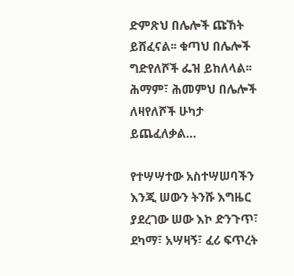ድምጽህ በሌሎች ጩኸት ይሸፈናል፡፡ ቁጣህ በሌሎች ግድየለሾች ፌዝ ይከለላል፡፡ ሕማም፣ ሕመምህ በሌሎች ለዛየለሾች ሁካታ ይጨፈለቃል…

የተሣሣተው አስተሣሠባችን እንጂ ሠውን ትንሹ እግዜር ያደረገው ሠው እኮ ድንጉጥ፣ ደካማ፣ አሣዛኝ፣ ፈሪ ፍጥረት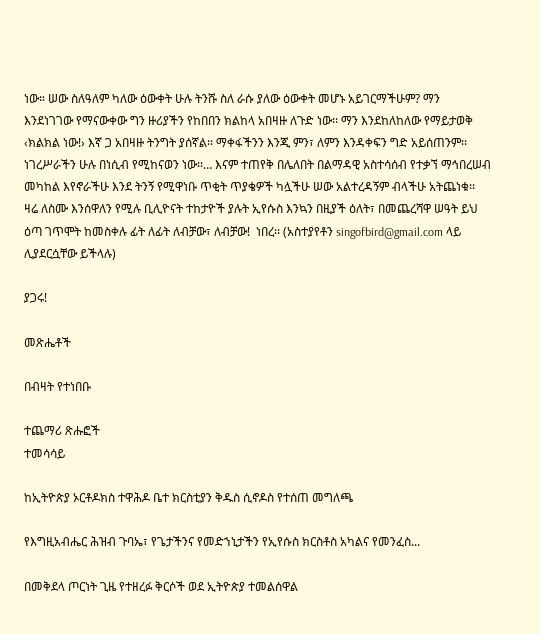ነው። ሠው ስለዓለም ካለው ዕውቀት ሁሉ ትንሹ ስለ ራሱ ያለው ዕውቀት መሆኑ አይገርማችሁም? ማን እንደነገገው የማናውቀው ግን ዙሪያችን የከበበን ክልከላ አበዛዙ ለጉድ ነው፡፡ ማን እንደከለከለው የማይታወቅ ‹ክልክል ነው!› እኛ ጋ አበዛዙ ትንግት ያሰኛል፡፡ ማቀፋችንን እንጂ ምን፣ ለምን እንዳቀፍን ግድ አይሰጠንም፡፡ ነገረሥራችን ሁሉ በነሲብ የሚከናወን ነው፡፡… እናም ተጠየቅ በሌለበት በልማዳዊ አስተሳሰብ የተቃኘ ማኅበረሠብ መካከል እየኖራችሁ እንደ ትንኝ የሚዋነቡ ጥቂት ጥያቄዎች ካሏችሁ ሠው አልተረዳኝም ብላችሁ አትጨነቁ፡፡ ዛሬ ለስሙ እንሰዋለን የሚሉ ቢሊዮናት ተከታዮች ያሉት ኢየሱስ እንኳን በዚያች ዕለት፣ በመጨረሻዋ ሠዓት ይህ ዕጣ ገጥሞት ከመስቀሉ ፊት ለፊት ለብቻው፣ ለብቻው!  ነበረ፡፡ (አስተያየቶን singofbird@gmail.com ላይ ሊያደርሷቸው ይችላሉ)

ያጋሩ!

መጽሔቶች

በብዛት የተነበቡ

ተጨማሪ ጽሑፎች
ተመሳሳይ

ከኢትዮጵያ ኦርቶዶክስ ተዋሕዶ ቤተ ክርስቲያን ቅዱስ ሲኖዶስ የተሰጠ መግለጫ

የእግዚአብሔር ሕዝብ ጉባኤ፣ የጌታችንና የመድኀኒታችን የኢየሱስ ክርስቶስ አካልና የመንፈስ...

በመቅደላ ጦርነት ጊዜ የተዘረፉ ቅርሶች ወደ ኢትዮጵያ ተመልሰዋል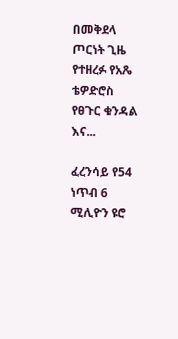በመቅደላ ጦርነት ጊዜ የተዘረፉ የአጼ ቴዎድሮስ የፀጉር ቁንዳል እና...

ፈረንሳይ የ54 ነጥብ 6 ሚሊዮን ዩሮ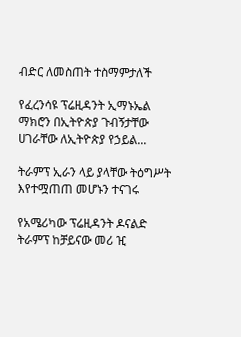ብድር ለመስጠት ተስማምታለች

የፈረንሳዩ ፕሬዚዳንት ኢማኑኤል ማክሮን በኢትዮጵያ ጉብኝታቸው ሀገራቸው ለኢትዮጵያ የኃይል...

ትራምፕ ኢራን ላይ ያላቸው ትዕግሥት እየተሟጠጠ መሆኑን ተናገሩ

የአሜሪካው ፕሬዚዳንት ዶናልድ ትራምፕ ከቻይናው መሪ ዢ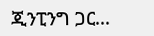ጂንፒንግ ጋር...